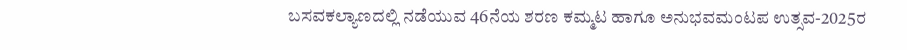ಬಸವಕಲ್ಯಾಣದಲ್ಲಿ ನಡೆಯುವ 46ನೆಯ ಶರಣ ಕಮ್ಮಟ ಹಾಗೂ ಅನುಭವಮಂಟಪ ಉತ್ಸವ-2025ರ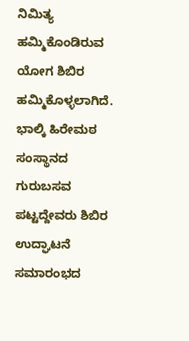ನಿಮಿತ್ಯ
ಹಮ್ಮಿಕೊಂಡಿರುವ ಯೋಗ ಶಿಬಿರ ಹಮ್ಮಿಕೊಳ್ಳಲಾಗಿದೆ.
ಭಾಲ್ಕಿ ಹಿರೇಮಠ ಸಂಸ್ಥಾನದ ಗುರುಬಸವ ಪಟ್ಟದ್ದೇವರು ಶಿಬಿರ ಉದ್ಘಾಟನೆ ಸಮಾರಂಭದ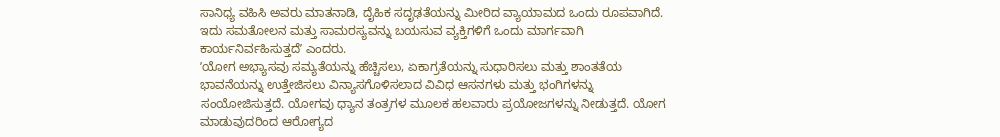ಸಾನಿಧ್ಯ ವಹಿಸಿ ಅವರು ಮಾತನಾಡಿ, ದೈಹಿಕ ಸದೃಢತೆಯನ್ನು ಮೀರಿದ ವ್ಯಾಯಾಮದ ಒಂದು ರೂಪವಾಗಿದೆ. ಇದು ಸಮತೋಲನ ಮತ್ತು ಸಾಮರಸ್ಯವನ್ನು ಬಯಸುವ ವ್ಯಕ್ತಿಗಳಿಗೆ ಒಂದು ಮಾರ್ಗವಾಗಿ ಕಾರ್ಯನಿರ್ವಹಿಸುತ್ತದೆʼ ಎಂದರು.
ʼಯೋಗ ಅಭ್ಯಾಸವು ಸಮ್ಯತೆಯನ್ನು ಹೆಚ್ಚಿಸಲು, ಏಕಾಗ್ರತೆಯನ್ನು ಸುಧಾರಿಸಲು ಮತ್ತು ಶಾಂತತೆಯ ಭಾವನೆಯನ್ನು ಉತ್ತೇಜಿಸಲು ವಿನ್ಯಾಸಗೊಳಿಸಲಾದ ವಿವಿಧ ಆಸನಗಳು ಮತ್ತು ಭಂಗಿಗಳನ್ನು ಸಂಯೋಜಿಸುತ್ತದೆ. ಯೋಗವು ಧ್ಯಾನ ತಂತ್ರಗಳ ಮೂಲಕ ಹಲವಾರು ಪ್ರಯೋಜಗಳನ್ನು ನೀಡುತ್ತದೆ. ಯೋಗ ಮಾಡುವುದರಿಂದ ಆರೋಗ್ಯದ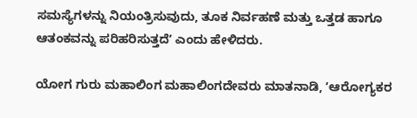ಸಮಸ್ಯೆಗಳನ್ನು ನಿಯಂತ್ರಿಸುವುದು, ತೂಕ ನಿರ್ವಹಣೆ ಮತ್ತು ಒತ್ತಡ ಹಾಗೂ ಆತಂಕವನ್ನು ಪರಿಹರಿಸುತ್ತದೆʼ ಎಂದು ಹೇಳಿದರು.

ಯೋಗ ಗುರು ಮಹಾಲಿಂಗ ಮಹಾಲಿಂಗದೇವರು ಮಾತನಾಡಿ, ʼಆರೋಗ್ಯಕರ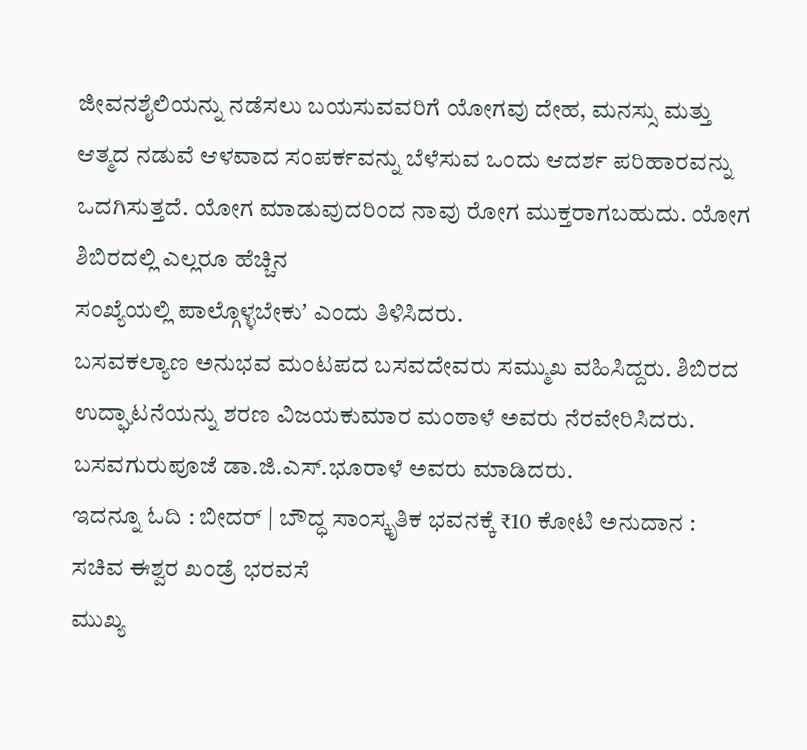ಜೀವನಶೈಲಿಯನ್ನು ನಡೆಸಲು ಬಯಸುವವರಿಗೆ ಯೋಗವು ದೇಹ, ಮನಸ್ಸು ಮತ್ತು ಆತ್ಮದ ನಡುವೆ ಆಳವಾದ ಸಂಪರ್ಕವನ್ನು ಬೆಳೆಸುವ ಒಂದು ಆದರ್ಶ ಪರಿಹಾರವನ್ನು ಒದಗಿಸುತ್ತದೆ. ಯೋಗ ಮಾಡುವುದರಿಂದ ನಾವು ರೋಗ ಮುಕ್ತರಾಗಬಹುದು. ಯೋಗ ಶಿಬಿರದಲ್ಲಿ ಎಲ್ಲರೂ ಹೆಚ್ಚಿನ
ಸಂಖ್ಯೆಯಲ್ಲಿ ಪಾಲ್ಗೊಳ್ಳಬೇಕುʼ ಎಂದು ತಿಳಿಸಿದರು.
ಬಸವಕಲ್ಯಾಣ ಅನುಭವ ಮಂಟಪದ ಬಸವದೇವರು ಸಮ್ಮುಖ ವಹಿಸಿದ್ದರು. ಶಿಬಿರದ ಉದ್ಘಾಟನೆಯನ್ನು ಶರಣ ವಿಜಯಕುಮಾರ ಮಂಠಾಳೆ ಅವರು ನೆರವೇರಿಸಿದರು. ಬಸವಗುರುಪೂಜೆ ಡಾ.ಜಿ.ಎಸ್.ಭೂರಾಳೆ ಅವರು ಮಾಡಿದರು.
ಇದನ್ನೂ ಓದಿ : ಬೀದರ್ | ಬೌದ್ಧ ಸಾಂಸ್ಕೃತಿಕ ಭವನಕ್ಕೆ ₹10 ಕೋಟಿ ಅನುದಾನ : ಸಚಿವ ಈಶ್ವರ ಖಂಡ್ರೆ ಭರವಸೆ
ಮುಖ್ಯ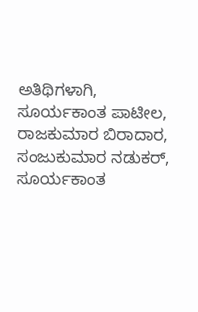ಅತಿಥಿಗಳಾಗಿ, ಸೂರ್ಯಕಾಂತ ಪಾಟೀಲ, ರಾಜಕುಮಾರ ಬಿರಾದಾರ, ಸಂಜುಕುಮಾರ ನಡುಕರ್, ಸೂರ್ಯಕಾಂತ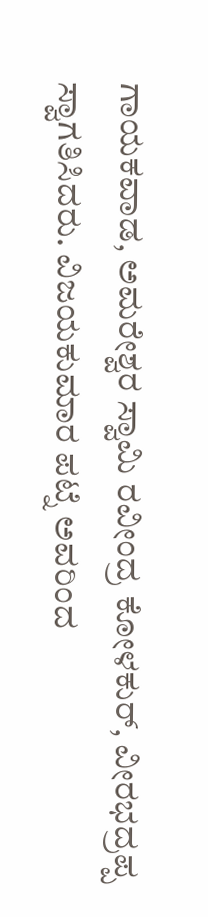ಗಾಯಕವಾಡ, ಅಮರೇಶ್ವರ ಸ್ವಾಮಿ ರವೀಂದ್ರ ಕೋಳಕುರ್, ವೀರಭದ್ರಪ್ಪ ಸ್ವಾಗತಿಸಿದರು. ವಿಜಯಕುಮಾರ ಪಟ್ನೆ ಅವರಿಂದ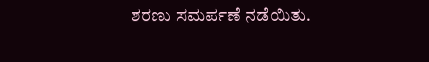ಶರಣು ಸಮರ್ಪಣೆ ನಡೆಯಿತು.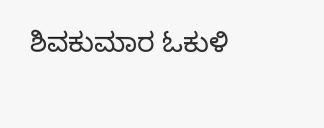ಶಿವಕುಮಾರ ಓಕುಳಿ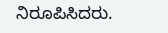ನಿರೂಪಿಸಿದರು.